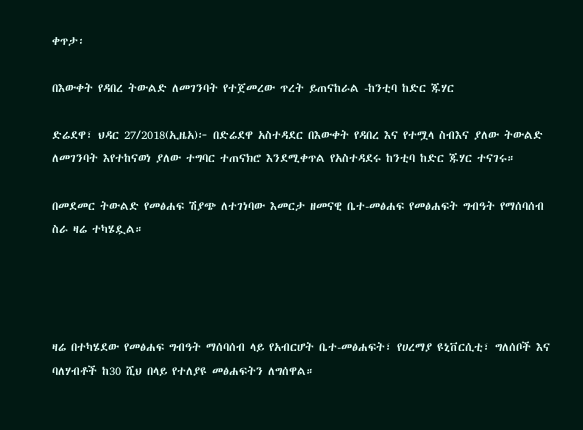ቀጥታ፡

በእውቀት የዳበረ ትውልድ ለመገንባት የተጀመረው ጥረት ይጠናከራል -ከንቲባ ከድር ጁሃር

ድሬደዋ፣ ህዳር 27/2018(ኢዜአ)፦ በድሬደዋ አስተዳደር በእውቀት የዳበረ እና የተሟላ ስብእና ያለው ትውልድ ለመገንባት እየተከናወነ ያለው ተግባር ተጠናክሮ እንደሚቀጥል የአስተዳደሩ ከንቲባ ከድር ጁሃር ተናገሩ።

በመደመር ትውልድ የመፅሐፍ ሽያጭ ለተገነባው እመርታ ዘመናዊ ቤተ-መፅሐፍ የመፅሐፍት ግብዓት የማሰባሰብ ስራ ዛሬ ተካሄዷል።




ዛሬ በተካሄደው የመፅሐፍ ግብዓት ማሰባሰብ ላይ የአብርሆት ቤተ-መፅሐፍት፣ የሀረማያ ዩኒቨርሲቲ፣ ግለሰቦች እና ባለሃብቶች ከ30 ሺህ በላይ የተለያዩ መፅሐፍትን ለግሰዋል።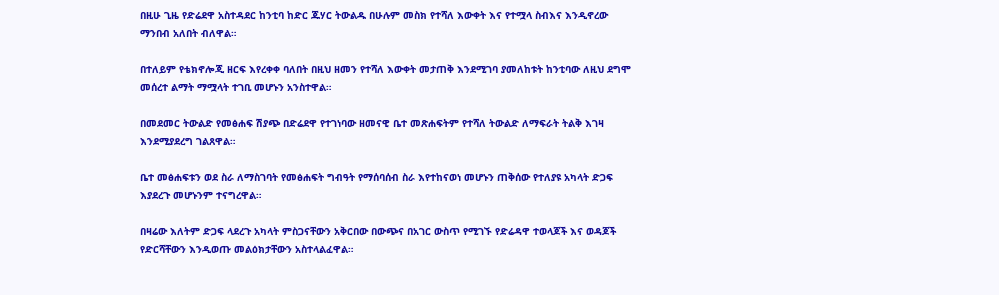በዚሁ ጊዜ የድሬደዋ አስተዳደር ከንቲባ ከድር ጁሃር ትውልዱ በሁሉም መስክ የተሻለ እውቀት እና የተሟላ ስብእና እንዲኖረው ማንበብ አለበት ብለዋል።

በተለይም የቴክኖሎጂ ዘርፍ እየረቀቀ ባለበት በዚህ ዘመን የተሻለ እውቀት መታጠቅ እንደሚገባ ያመለከቱት ከንቲባው ለዚህ ደግሞ መሰረተ ልማት ማሟላት ተገቢ መሆኑን አንስተዋል።

በመደመር ትውልድ የመፅሐፍ ሽያጭ በድሬደዋ የተገነባው ዘመናዊ ቤተ መጽሐፍትም የተሻለ ትውልድ ለማፍራት ትልቅ እገዛ እንደሚያደረግ ገልጸዋል።

ቤተ መፅሐፍቱን ወደ ስራ ለማስገባት የመፅሐፍት ግብዓት የማሰባሰብ ስራ እየተከናወነ መሆኑን ጠቅሰው የተለያዩ አካላት ድጋፍ እያደረጉ መሆኑንም ተናግረዋል።

በዛሬው እለትም ድጋፍ ላደረጉ አካላት ምስጋናቸውን አቅርበው በውጭና በአገር ውስጥ የሚገኙ የድሬዳዋ ተወላጆች እና ወዳጆች የድርሻቸውን እንዲወጡ መልዕክታቸውን አስተላልፈዋል።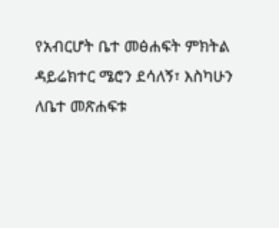የአብርሆት ቤተ መፅሐፍት ምክትል ዳይሬክተር ሜሮን ደሳለኝ፣ እስካሁን ለቤተ መጽሐፍቱ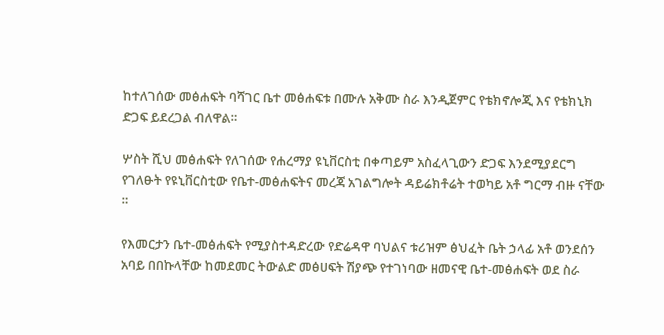ከተለገሰው መፅሐፍት ባሻገር ቤተ መፅሐፍቱ በሙሉ አቅሙ ስራ እንዲጀምር የቴክኖሎጂ እና የቴክኒክ ድጋፍ ይደረጋል ብለዋል።

ሦስት ሺህ መፅሐፍት የለገሰው የሐረማያ ዩኒቨርስቲ በቀጣይም አስፈላጊውን ድጋፍ እንደሚያደርግ የገለፁት የዩኒቨርስቲው የቤተ-መፅሐፍትና መረጃ አገልግሎት ዳይሬክቶሬት ተወካይ አቶ ግርማ ብዙ ናቸው ።

የእመርታን ቤተ-መፅሐፍት የሚያስተዳድረው የድሬዳዋ ባህልና ቱሪዝም ፅህፈት ቤት ኃላፊ አቶ ወንደሰን አባይ በበኩላቸው ከመደመር ትውልድ መፅሀፍት ሽያጭ የተገነባው ዘመናዊ ቤተ-መፅሐፍት ወደ ስራ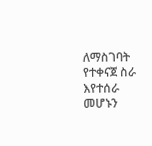ለማስገባት የተቀናጀ ስራ እየተሰራ መሆኑን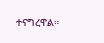ተናግረዋል።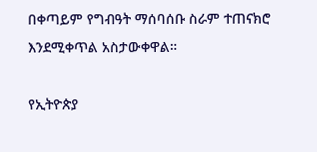በቀጣይም የግብዓት ማሰባሰቡ ስራም ተጠናክሮ እንደሚቀጥል አስታውቀዋል።

የኢትዮጵያ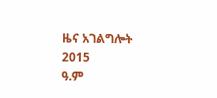ዜና አገልግሎት
2015
ዓ.ም